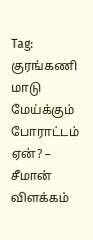Tag: குரங்கணி
மாடு மேய்க்கும் போராட்டம் ஏன்? – சீமான் விளக்கம்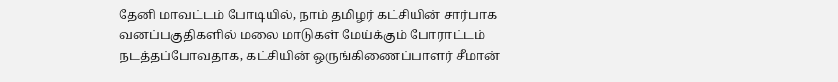தேனி மாவட்டம் போடியில், நாம் தமிழர் கட்சியின் சார்பாக வனப்பகுதிகளில் மலை மாடுகள் மேய்க்கும் போராட்டம் நடத்தப்போவதாக, கட்சியின் ஒருங்கிணைப்பாளர் சீமான்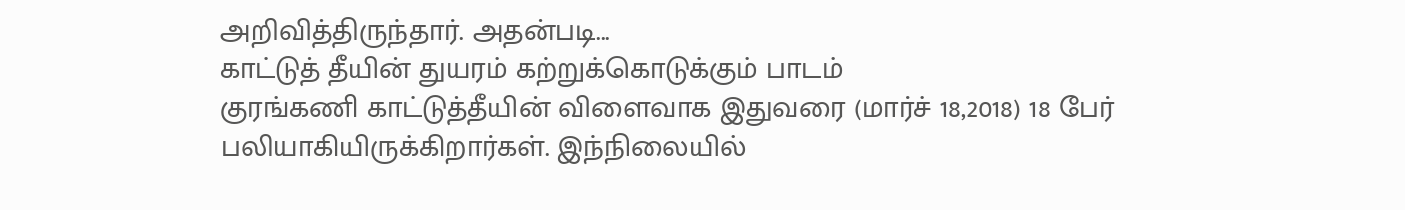அறிவித்திருந்தார். அதன்படி...
காட்டுத் தீயின் துயரம் கற்றுக்கொடுக்கும் பாடம்
குரங்கணி காட்டுத்தீயின் விளைவாக இதுவரை (மார்ச் 18,2018) 18 பேர் பலியாகியிருக்கிறார்கள். இந்நிலையில்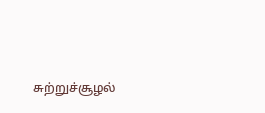சுற்றுச்சூழல்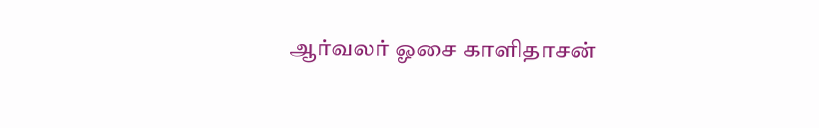ஆர்வலர் ஓசை காளிதாசன்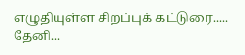எழுதியுள்ள சிறப்புக் கட்டுரை..... தேனி...